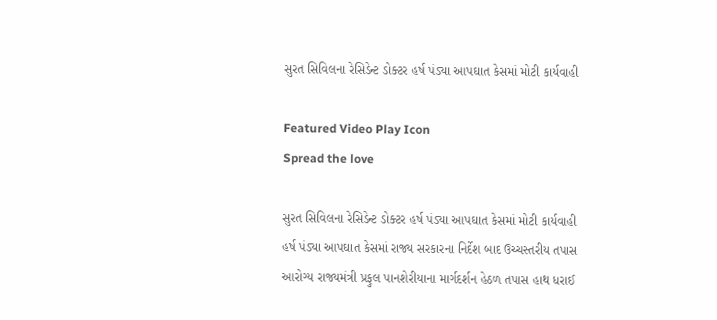સુરત સિવિલના રેસિડેન્ટ ડોક્ટર હર્ષ પંડ્યા આપઘાત કેસમાં મોટી કાર્યવાહી

Featured Video Play Icon
Spread the love

સુરત સિવિલના રેસિડેન્ટ ડોક્ટર હર્ષ પંડ્યા આપઘાત કેસમાં મોટી કાર્યવાહી
હર્ષ પંડ્યા આપઘાત કેસમાં રાજ્ય સરકારના નિર્દેશ બાદ ઉચ્ચસ્તરીય તપાસ
આરોગ્ય રાજ્યમંત્રી પ્રફુલ પાનશેરીયાના માર્ગદર્શન હેઠળ તપાસ હાથ ધરાઈ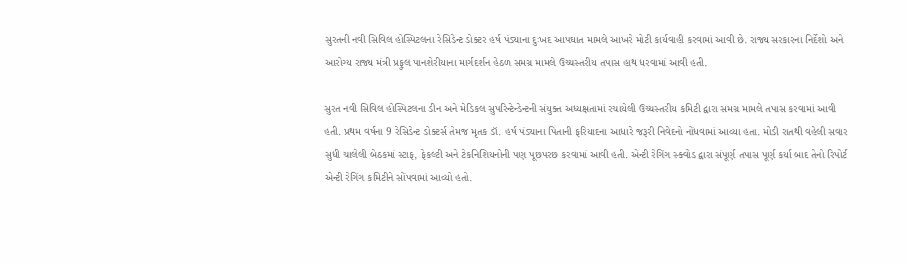સુરતની નવી સિવિલ હોસ્પિટલના રેસિડેન્ટ ડોક્ટર હર્ષ પંડ્યાના દુઃખદ આપઘાત મામલે આખરે મોટી કાર્યવાહી કરવામાં આવી છે. રાજ્ય સરકારના નિર્દેશો અને આરોગ્ય રાજ્ય મંત્રી પ્રફુલ પાનશેરીયાના માર્ગદર્શન હેઠળ સમગ્ર મામલે ઉચ્ચસ્તરીય તપાસ હાથ ધરવામાં આવી હતી.

સુરત નવી સિવિલ હોસ્પિટલના ડીન અને મેડિકલ સુપરિન્ટેન્ડેન્ટની સંયુક્ત અધ્યક્ષતામાં રચાયેલી ઉચ્ચસ્તરીય કમિટી દ્વારા સમગ્ર મામલે તપાસ કરવામાં આવી હતી. પ્રથમ વર્ષના 9 રેસિડેન્ટ ડોક્ટર્સ તેમજ મૃતક ડૉ. હર્ષ પંડ્યાના પિતાની ફરિયાદના આધારે જરૂરી નિવેદનો નોંધવામાં આવ્યા હતા. મોડી રાતથી વહેલી સવાર સુધી ચાલેલી બેઠકમાં સ્ટાફ, ફેકલ્ટી અને ટેકનિશિયનોની પણ પૂછપરછ કરવામાં આવી હતી. એન્ટી રેગિંગ સ્ક્વોડ દ્વારા સંપૂર્ણ તપાસ પૂર્ણ કર્યા બાદ તેનો રિપોર્ટ એન્ટી રેગિંગ કમિટીને સોંપવામાં આવ્યો હતો.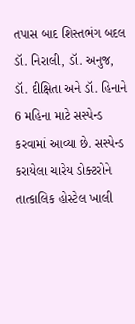તપાસ બાદ શિસ્તભંગ બદલ ડૉ. નિરાલી, ડૉ. અનુજ, ડૉ. દીક્ષિતા અને ડૉ. હિનાને 6 મહિના માટે સસ્પેન્ડ કરવામાં આવ્યા છે. સસ્પેન્ડ કરાયેલા ચારેય ડોક્ટરોને તાત્કાલિક હોસ્ટેલ ખાલી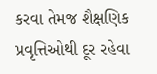કરવા તેમજ શૈક્ષણિક પ્રવૃત્તિઓથી દૂર રહેવા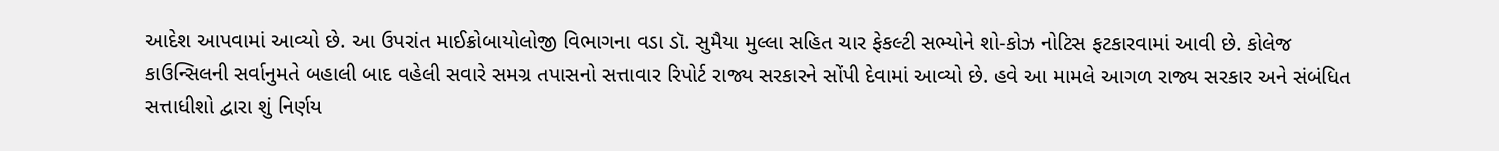આદેશ આપવામાં આવ્યો છે. આ ઉપરાંત માઈક્રોબાયોલોજી વિભાગના વડા ડૉ. સુમૈયા મુલ્લા સહિત ચાર ફેકલ્ટી સભ્યોને શો-કોઝ નોટિસ ફટકારવામાં આવી છે. કોલેજ કાઉન્સિલની સર્વાનુમતે બહાલી બાદ વહેલી સવારે સમગ્ર તપાસનો સત્તાવાર રિપોર્ટ રાજ્ય સરકારને સોંપી દેવામાં આવ્યો છે. હવે આ મામલે આગળ રાજ્ય સરકાર અને સંબંધિત સત્તાધીશો દ્વારા શું નિર્ણય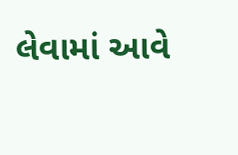લેવામાં આવે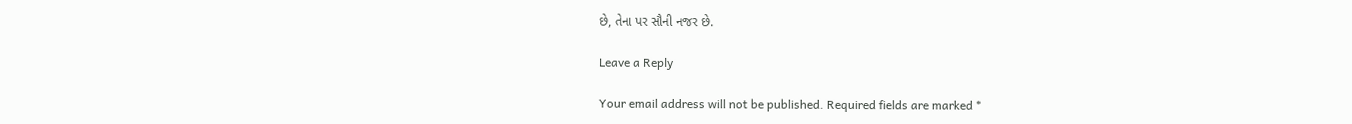છે, તેના પર સૌની નજર છે.

Leave a Reply

Your email address will not be published. Required fields are marked *